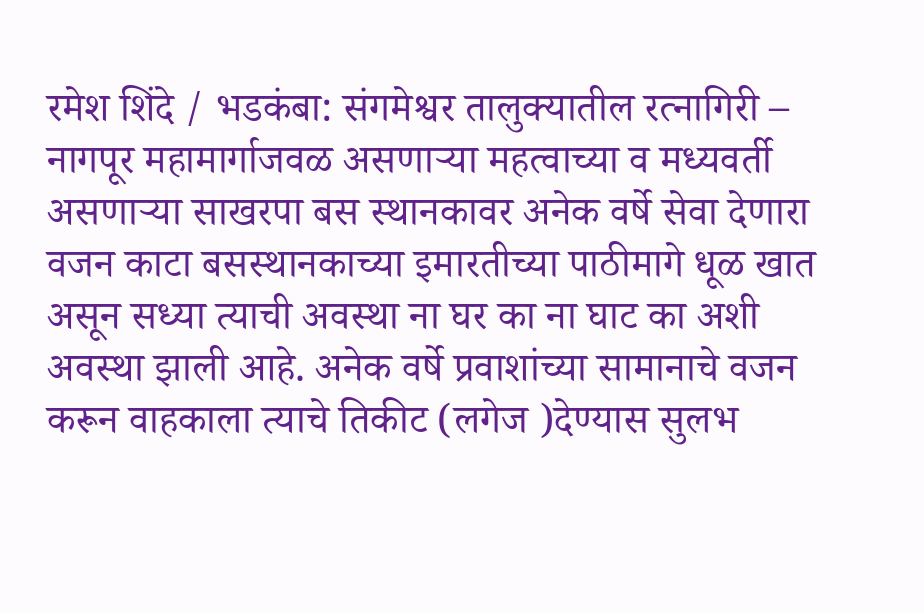रमेश शिंदे / भडकंबा: संगमेश्वर तालुक्यातील रत्नागिरी – नागपूर महामार्गाजवळ असणाऱ्या महत्वाच्या व मध्यवर्ती असणाऱ्या साखरपा बस स्थानकावर अनेक वर्षे सेवा देणारा वजन काटा बसस्थानकाच्या इमारतीच्या पाठीमागे धूळ खात असून सध्या त्याची अवस्था ना घर का ना घाट का अशी अवस्था झाली आहे. अनेक वर्षे प्रवाशांच्या सामानाचे वजन करून वाहकाला त्याचे तिकीट (लगेज )देण्यास सुलभ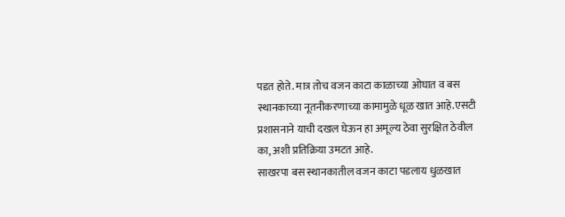पडत होते. मात्र तोच वजन काटा काळाच्या ओघात व बस स्थानकाच्या नूतनीकरणाच्या कामामुळे धूळ खात आहे.एसटी प्रशासनाने याची दखल घेऊन हा अमूल्य ठेवा सुरक्षित ठेवील का, अशी प्रतिक्रिया उमटत आहे.
साखरपा बस स्थानकातील वजन काटा पडलाय धुळखात